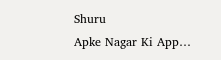Shuru
Apke Nagar Ki App…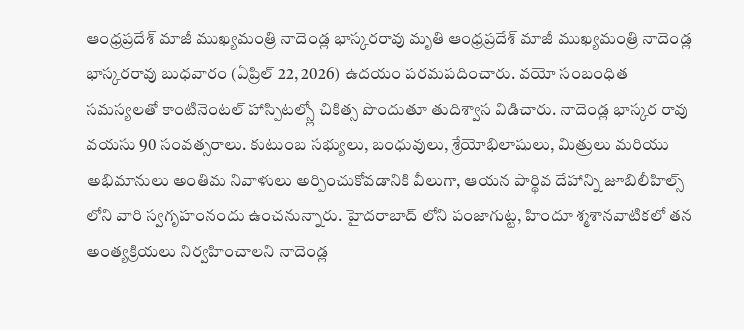ఆంధ్రప్రదేశ్ మాజీ ముఖ్యమంత్రి నాదెండ్ల భాస్కరరావు మృతి ఆంధ్రప్రదేశ్ మాజీ ముఖ్యమంత్రి నాదెండ్ల భాస్కరరావు బుధవారం (ఏప్రిల్ 22, 2026) ఉదయం పరమపదించారు. వయో సంబంధిత సమస్యలతో కాంటినెంటల్ హాస్పిటల్స్లో చికిత్స పొందుతూ తుదిశ్వాస విడిచారు. నాదెండ్ల భాస్కర రావు వయసు 90 సంవత్సరాలు. కుటుంబ సభ్యులు, బంధువులు, శ్రేయోభిలాషులు, మిత్రులు మరియు అభిమానులు అంతిమ నివాళులు అర్పించుకోవడానికి వీలుగా, ఆయన పార్థివ దేహాన్ని జూబిలీహిల్స్ లోని వారి స్వగృహంనందు ఉంచనున్నారు. హైదరాబాద్ లోని పంజాగుట్ట, హిందూ శ్మశానవాటికలో తన అంత్యక్రియలు నిర్వహించాలని నాదెండ్ల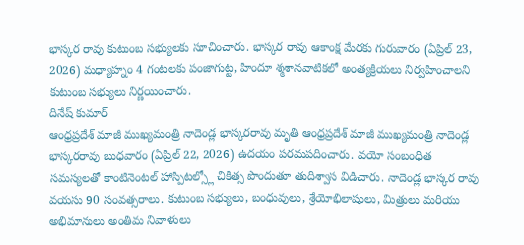భాస్కర రావు కుటుంబ సభ్యులకు సూచించారు. భాస్కర రావు ఆకాంక్ష మేరకు గురువారం (ఏప్రిల్ 23, 2026) మధ్యాహ్నం 4 గంటలకు పంజాగుట్ట, హిందూ శ్మశానవాటికలో అంత్యక్రియలు నిర్వహించాలని కుటుంబ సభ్యులు నిర్ణయించారు.
దినేష్ కుమార్
ఆంధ్రప్రదేశ్ మాజీ ముఖ్యమంత్రి నాదెండ్ల భాస్కరరావు మృతి ఆంధ్రప్రదేశ్ మాజీ ముఖ్యమంత్రి నాదెండ్ల భాస్కరరావు బుధవారం (ఏప్రిల్ 22, 2026) ఉదయం పరమపదించారు. వయో సంబంధిత సమస్యలతో కాంటినెంటల్ హాస్పిటల్స్లో చికిత్స పొందుతూ తుదిశ్వాస విడిచారు. నాదెండ్ల భాస్కర రావు వయసు 90 సంవత్సరాలు. కుటుంబ సభ్యులు, బంధువులు, శ్రేయోభిలాషులు, మిత్రులు మరియు అభిమానులు అంతిమ నివాళులు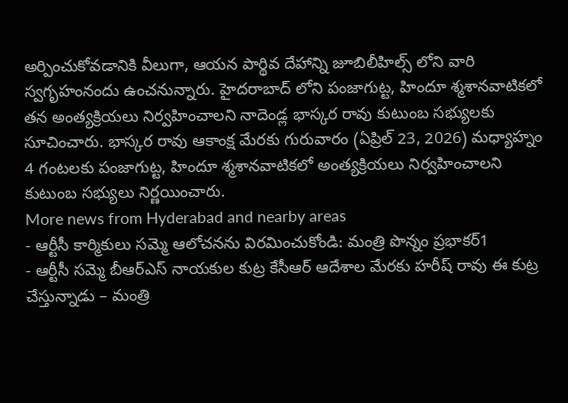అర్పించుకోవడానికి వీలుగా, ఆయన పార్థివ దేహాన్ని జూబిలీహిల్స్ లోని వారి స్వగృహంనందు ఉంచనున్నారు. హైదరాబాద్ లోని పంజాగుట్ట, హిందూ శ్మశానవాటికలో తన అంత్యక్రియలు నిర్వహించాలని నాదెండ్ల భాస్కర రావు కుటుంబ సభ్యులకు సూచించారు. భాస్కర రావు ఆకాంక్ష మేరకు గురువారం (ఏప్రిల్ 23, 2026) మధ్యాహ్నం 4 గంటలకు పంజాగుట్ట, హిందూ శ్మశానవాటికలో అంత్యక్రియలు నిర్వహించాలని కుటుంబ సభ్యులు నిర్ణయించారు.
More news from Hyderabad and nearby areas
- ఆర్టీసీ కార్మికులు సమ్మె ఆలోచనను విరమించుకోండి: మంత్రి పొన్నం ప్రభాకర్1
- ఆర్టీసీ సమ్మె బీఆర్ఎస్ నాయకుల కుట్ర కేసీఆర్ ఆదేశాల మేరకు హరీష్ రావు ఈ కుట్ర చేస్తున్నాడు – మంత్రి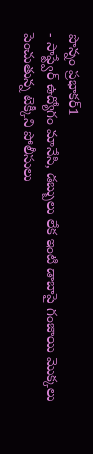పొన్నం ప్రభాకర్1
- సాఫ్ట్వేర్ ఉద్యోగం మానేసి, డబ్బులు లేక ఇంటి డాబాపై గంజాయి మొక్కలు పెంచుతున్న టెక్కీని పోలీసులు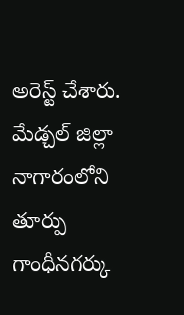అరెస్ట్ చేశారు. మేడ్చల్ జిల్లా నాగారంలోని తూర్పు గాంధీనగర్కు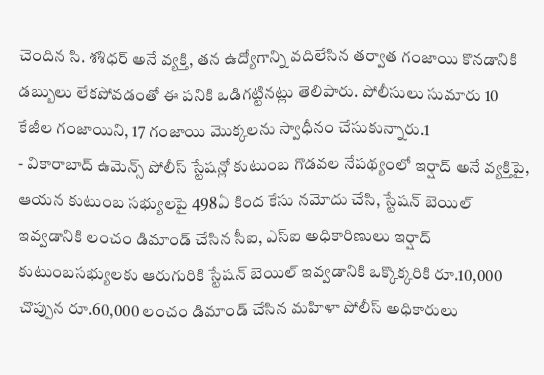చెందిన సి. శశిధర్ అనే వ్యక్తి, తన ఉద్యోగాన్ని వదిలేసిన తర్వాత గంజాయి కొనడానికి డబ్బులు లేకపోవడంతో ఈ పనికి ఒడిగట్టినట్లు తెలిపారు. పోలీసులు సుమారు 10 కేజీల గంజాయిని, 17 గంజాయి మొక్కలను స్వాధీనం చేసుకున్నారు.1
- వికారాబాద్ ఉమెన్స్ పోలీస్ స్టేషన్లో కుటుంబ గొడవల నేపథ్యంలో ఇర్షాద్ అనే వ్యక్తిపై, ఆయన కుటుంబ సభ్యులపై 498ఏ కింద కేసు నమోదు చేసి, స్టేషన్ బెయిల్ ఇవ్వడానికి లంచం డిమాండ్ చేసిన సీఐ, ఎస్ఐ అధికారిణులు ఇర్షాద్ కుటుంబసభ్యులకు ఆరుగురికి స్టేషన్ బెయిల్ ఇవ్వడానికి ఒక్కొక్కరికి రూ.10,000 చొప్పున రూ.60,000 లంచం డిమాండ్ చేసిన మహిళా పోలీస్ అధికారులు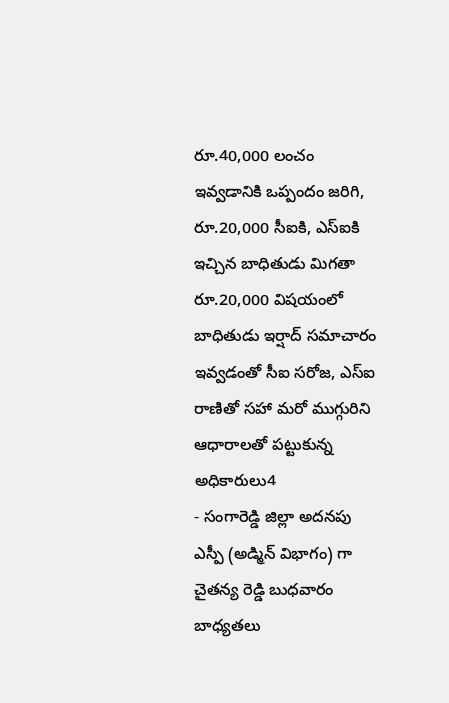రూ.40,000 లంచం ఇవ్వడానికి ఒప్పందం జరిగి, రూ.20,000 సీఐకి, ఎస్ఐకి ఇచ్చిన బాధితుడు మిగతా రూ.20,000 విషయంలో బాధితుడు ఇర్షాద్ సమాచారం ఇవ్వడంతో సీఐ సరోజ, ఎస్ఐ రాణితో సహా మరో ముగ్గురిని ఆధారాలతో పట్టుకున్న అధికారులు4
- సంగారెడ్డి జిల్లా అదనపు ఎస్పీ (అడ్మిన్ విభాగం) గా చైతన్య రెడ్డి బుధవారం బాధ్యతలు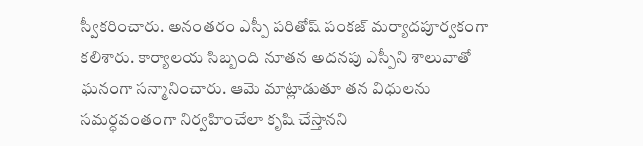స్వీకరించారు. అనంతరం ఎస్పీ పరితోష్ పంకజ్ మర్యాదపూర్వకంగా కలిశారు. కార్యాలయ సిబ్బంది నూతన అదనపు ఎస్పీని శాలువాతో ఘనంగా సన్మానించారు. ఆమె మాట్లాడుతూ తన విధులను సమర్ధవంతంగా నిర్వహించేలా కృషి చేస్తానని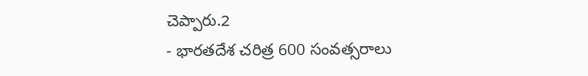చెప్పారు.2
- భారతదేశ చరిత్ర 600 సంవత్సరాలు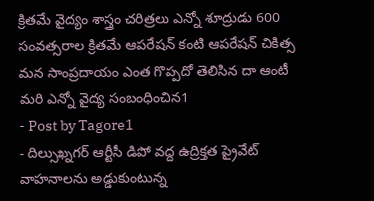క్రితమే వైద్యం శాస్త్రం చరిత్రలు ఎన్నో శూద్రుడు 600 సంవత్సరాల క్రితమే ఆపరేషన్ కంటి ఆపరేషన్ చికిత్స మన సాంప్రదాయం ఎంత గొప్పదో తెలిసిన దా ఆంటీ మరి ఎన్నో వైద్య సంబంధించిన1
- Post by Tagore1
- దిల్సుఖ్నగర్ ఆర్టీసీ డిపో వద్ద ఉద్రిక్తత ప్రైవేట్ వాహనాలను అడ్డుకుంటున్న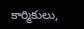కార్మికులు,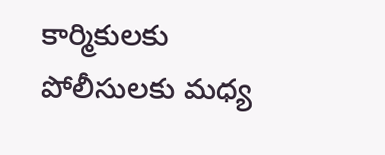కార్మికులకు పోలీసులకు మధ్య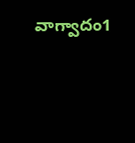వాగ్వాదం1